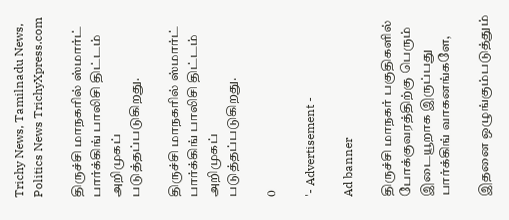Trichy News, Tamilnadu News, Politics News TrichyXpress.com

திருச்சி மாநகரில் ஸ்மார்ட் பார்க்கிங் பாலிசி திட்டம் அறிமுகப் படுத்தப்படுகிறது.

திருச்சி மாநகரில் ஸ்மார்ட் பார்க்கிங் பாலிசி திட்டம் அறிமுகப் படுத்தப்படுகிறது.

0

'- Advertisement -

Ad banner

திருச்சி மாநகர் பகுதிகளில் போக்குவரத்திற்கு பெரும் இடையூறாக இருப்பது பார்க்கிங் வாகனங்களே,

இதனை ஒழுங்கும்படுத்தும்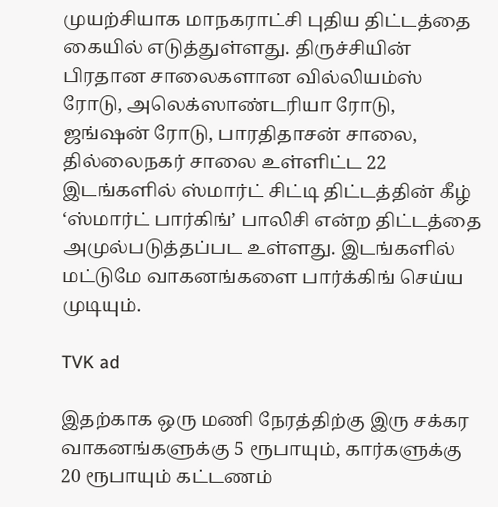முயற்சியாக மாநகராட்சி புதிய திட்டத்தை கையில் எடுத்துள்ளது. திருச்சியின் பிரதான சாலைகளான வில்லியம்ஸ் ரோடு, அலெக்ஸாண்டரியா ரோடு, ஜங்ஷன் ரோடு, பாரதிதாசன் சாலை, தில்லைநகர் சாலை உள்ளிட்ட 22 இடங்களில் ஸ்மார்ட் சிட்டி திட்டத்தின் கீழ் ‘ஸ்மார்ட் பார்கிங்’ பாலிசி என்ற திட்டத்தை அமுல்படுத்தப்பட உள்ளது. இடங்களில் மட்டுமே வாகனங்களை பார்க்கிங் செய்ய முடியும்.

TVK ad

இதற்காக ஒரு மணி நேரத்திற்கு இரு சக்கர வாகனங்களுக்கு 5 ரூபாயும், கார்களுக்கு 20 ரூபாயும் கட்டணம்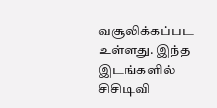வசூலிக்கப்பட உள்ளது. இந்த இடங்களில் சிசிடிவி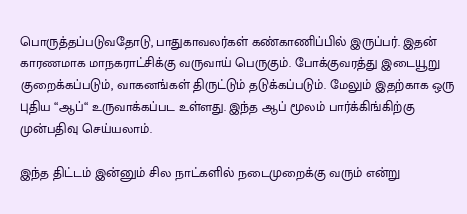பொருத்தப்படுவதோடு, பாதுகாவலர்கள் கண்காணிப்பில் இருப்பர். இதன் காரணமாக மாநகராட்சிக்கு வருவாய் பெருகும். போக்குவரத்து இடையூறு குறைக்கப்படும், வாகனங்கள் திருட்டும் தடுக்கப்படும். மேலும் இதற்காக ஒரு புதிய “ஆப்“ உருவாக்கப்பட உள்ளது. இந்த ஆப் மூலம் பார்க்கிங்கிற்கு முன்பதிவு செய்யலாம்.

இந்த திட்டம் இன்னும் சில நாட்களில் நடைமுறைக்கு வரும் என்று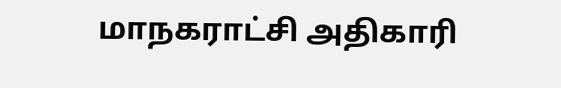மாநகராட்சி அதிகாரி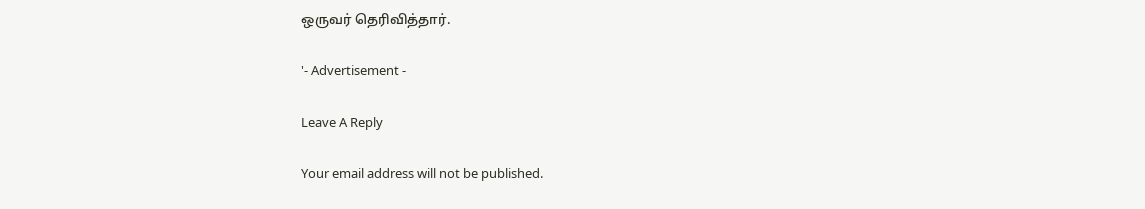ஒருவர் தெரிவித்தார்.

'- Advertisement -

Leave A Reply

Your email address will not be published.